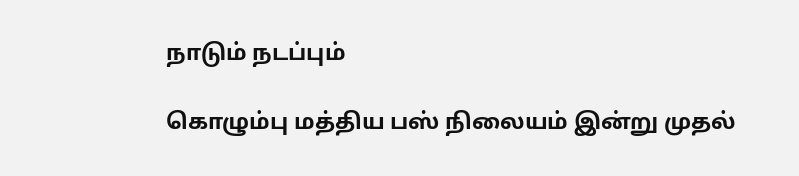நாடும் நடப்பும்

கொழும்பு மத்திய பஸ் நிலையம் இன்று முதல்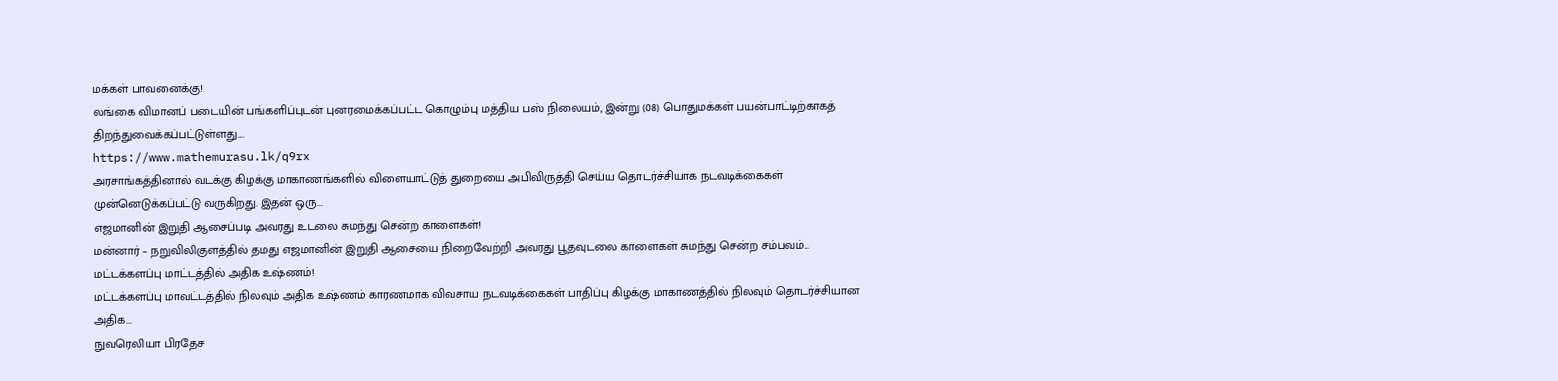மக்கள் பாவனைக்கு!
லங்கை விமானப் படையின் பங்களிப்புடன் புனரமைக்கப்பட்ட கொழும்பு மத்திய பஸ் நிலையம், இன்று (08) பொதுமக்கள் பயன்பாட்டிற்காகத் திறந்துவைக்கப்பட்டுள்ளது....
https://www.mathemurasu.lk/q9rx
அரசாங்கத்தினால் வடக்கு கிழக்கு மாகாணங்களில் விளையாட்டுத் துறையை அபிவிருத்தி செய்ய தொடர்ச்சியாக நடவடிக்கைகள் முன்னெடுக்கப்பட்டு வருகிறது. இதன் ஒரு...
எஜமானின் இறுதி ஆசைப்படி அவரது உடலை சுமந்து சென்ற காளைகள்!
மன்னார் – நறுவிலிகுளத்தில் தமது எஜமானின் இறுதி ஆசையை நிறைவேற்றி அவரது பூதவுடலை காளைகள் சுமந்து சென்ற சம்பவம்...
மட்டக்களப்பு மாட்டத்தில் அதிக உஷ்ணம்!
மட்டக்களப்பு மாவட்டத்தில் நிலவும் அதிக உஷ்ணம் காரணமாக விவசாய நடவடிக்கைகள் பாதிப்பு கிழக்கு மாகாணத்தில் நிலவும் தொடர்ச்சியான அதிக...
நுவரெலியா பிரதேச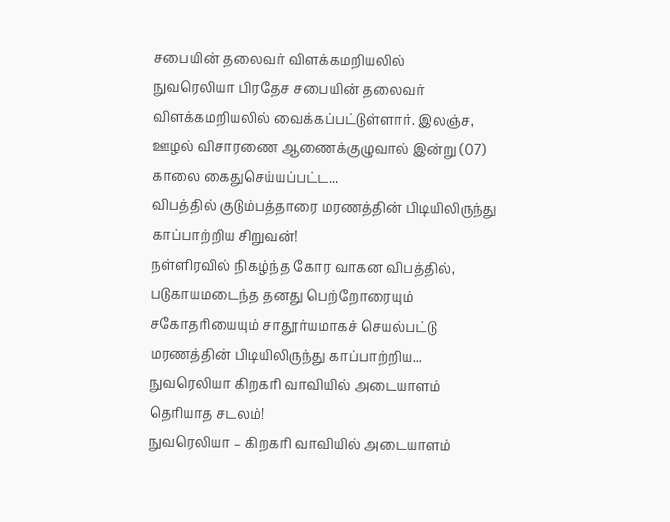சபையின் தலைவர் விளக்கமறியலில்
நுவரெலியா பிரதேச சபையின் தலைவர் விளக்கமறியலில் வைக்கப்பட்டுள்ளார். இலஞ்ச, ஊழல் விசாரணை ஆணைக்குழுவால் இன்று (07) காலை கைதுசெய்யப்பட்ட...
விபத்தில் குடும்பத்தாரை மரணத்தின் பிடியிலிருந்து காப்பாற்றிய சிறுவன்!
நள்ளிரவில் நிகழ்ந்த கோர வாகன விபத்தில், படுகாயமடைந்த தனது பெற்றோரையும் சகோதரியையும் சாதூர்யமாகச் செயல்பட்டு மரணத்தின் பிடியிலிருந்து காப்பாற்றிய...
நுவரெலியா கிறகரி வாவியில் அடையாளம் தெரியாத சடலம்!
நுவரெலியா – கிறகரி வாவியில் அடையாளம்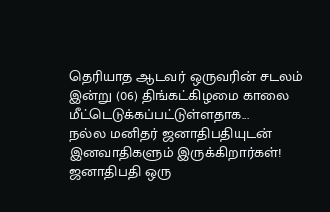தெரியாத ஆடவர் ஒருவரின் சடலம் இன்று (06) திங்கட்கிழமை காலை மீட்டெடுக்கப்பட்டுள்ளதாக...
நல்ல மனிதர் ஜனாதிபதியுடன் இனவாதிகளும் இருக்கிறார்கள்!
ஜனாதிபதி ஒரு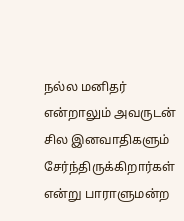நல்ல மனிதர் என்றாலும் அவருடன் சில இனவாதிகளும் சேர்ந்திருக்கிறார்கள் என்று பாராளுமன்ற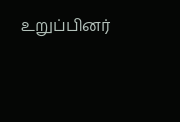உறுப்பினர்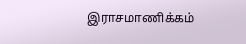இராசமாணிக்கம்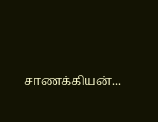சாணக்கியன்...